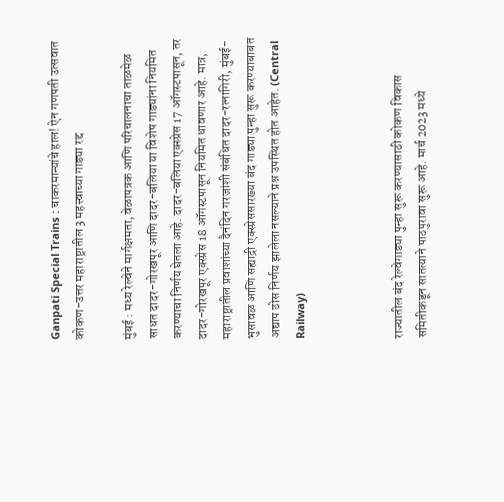Ganpati Special Trains : चाकरमान्यांचे हाल! ऐन गणपती उत्सवात कोकण-उत्तर महाराष्ट्रातील 3 महत्त्वाच्या गाड्या रद्द

मुंबई : मध्य रेल्वेने मार्गक्षमता, वेळापत्रक आणि परिचालनाचा ताळमेळ साधत दादर-गोरखपूर आणि दादर-बलिया या विशेष गाड्यांना नियमित करण्याचा निर्णय घेतला आहे. दादर-बलिया एक्स्प्रेस 17 ऑगस्टपासून, तर दादर-गोरखपूर एक्स्प्रेस 18 ऑगस्टपासून नियमित धावणार आहे. मात्र, महाराष्ट्रातील प्रवाशांच्या दैनंदिन गरजांशी संबंधित दादर-रत्नागिरी, मुंबई-भुसावळ आणि सह्याद्री एक्स्प्रेससारख्या बंद गाड्या पुन्हा सुरू करण्याबाबत अद्याप ठोस निर्णय झालेला नसल्याने प्रश्न उपस्थित होत आहेत. (Central Railway)



राज्यातील बंद रेल्वेगाड्या पुन्हा सुरू करण्यासाठी कोकण विकास समितीकडून सातत्याने पाठपुरावा सुरू आहे. मार्च 2023 मध्ये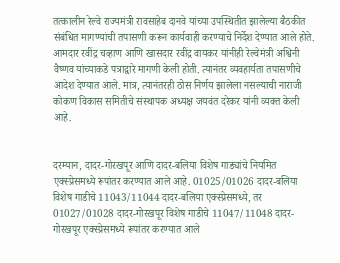तत्कालीन रेल्वे राज्यमंत्री रावसाहेब दानवे यांच्या उपस्थितीत झालेल्या बैठकीत संबंधित मागण्यांची तपासणी करून कार्यवाही करण्याचे निर्देश देण्यात आले होते. आमदार रवींद्र चव्हाण आणि खासदार रवींद्र वायकर यांनीही रेल्वेमंत्री अश्विनी वैष्णव यांच्याकडे पत्राद्वारे मागणी केली होती. त्यानंतर व्यवहार्यता तपासणीचे आदेश देण्यात आले. मात्र, त्यानंतरही ठोस निर्णय झालेला नसल्याची नाराजी कोकण विकास समितीचे संस्थापक अध्यक्ष जयवंत दरेकर यांनी व्यक्त केली आहे.


दरम्यान, दादर-गोरखपूर आणि दादर-बलिया विशेष गाड्यांचे नियमित एक्स्प्रेसमध्ये रूपांतर करण्यात आले आहे. 01025/01026 दादर-बलिया विशेष गाडीचे 11043/11044 दादर-बलिया एक्स्प्रेसमध्ये, तर 01027/01028 दादर-गोरखपूर विशेष गाडीचे 11047/11048 दादर-गोरखपूर एक्स्प्रेसमध्ये रूपांतर करण्यात आले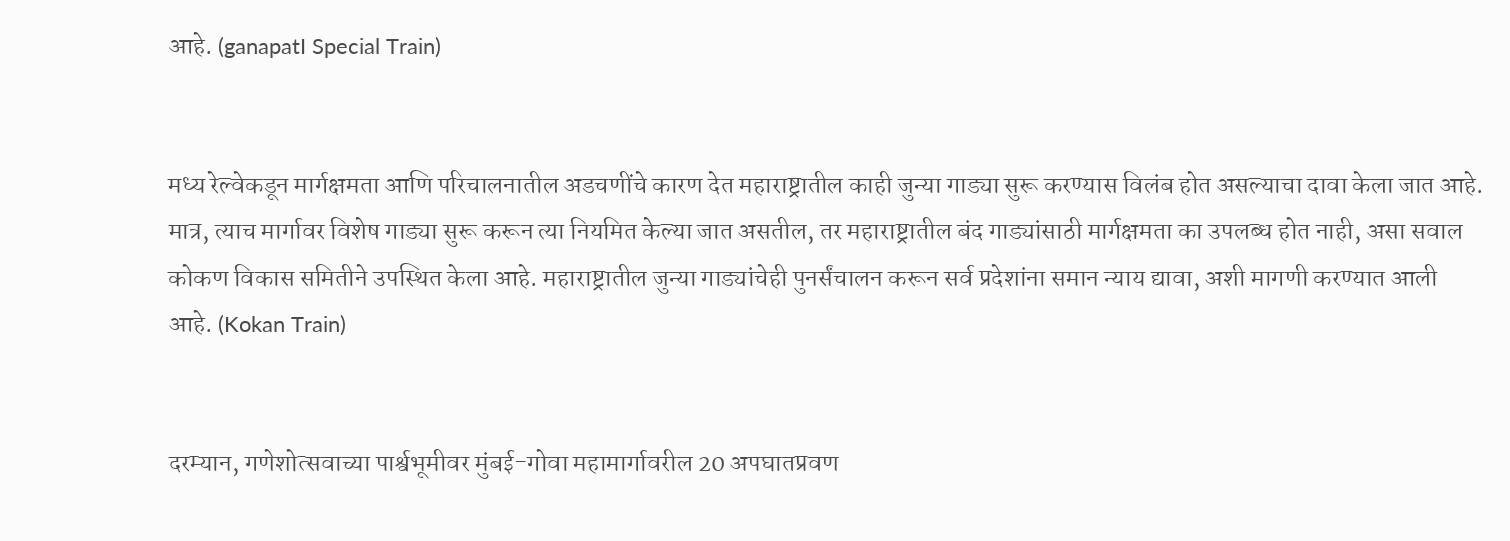आहे. (ganapatI Special Train)


मध्य रेल्वेकडून मार्गक्षमता आणि परिचालनातील अडचणींचे कारण देत महाराष्ट्रातील काही जुन्या गाड्या सुरू करण्यास विलंब होत असल्याचा दावा केला जात आहे. मात्र, त्याच मार्गावर विशेष गाड्या सुरू करून त्या नियमित केल्या जात असतील, तर महाराष्ट्रातील बंद गाड्यांसाठी मार्गक्षमता का उपलब्ध होत नाही, असा सवाल कोकण विकास समितीने उपस्थित केला आहे. महाराष्ट्रातील जुन्या गाड्यांचेही पुनर्संचालन करून सर्व प्रदेशांना समान न्याय द्यावा, अशी मागणी करण्यात आली आहे. (Kokan Train)


दरम्यान, गणेशोत्सवाच्या पार्श्वभूमीवर मुंबई-गोवा महामार्गावरील 20 अपघातप्रवण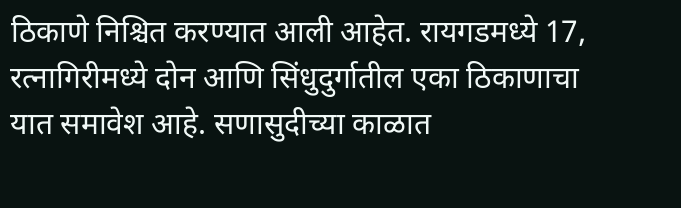ठिकाणे निश्चित करण्यात आली आहेत. रायगडमध्ये 17, रत्नागिरीमध्ये दोन आणि सिंधुदुर्गातील एका ठिकाणाचा यात समावेश आहे. सणासुदीच्या काळात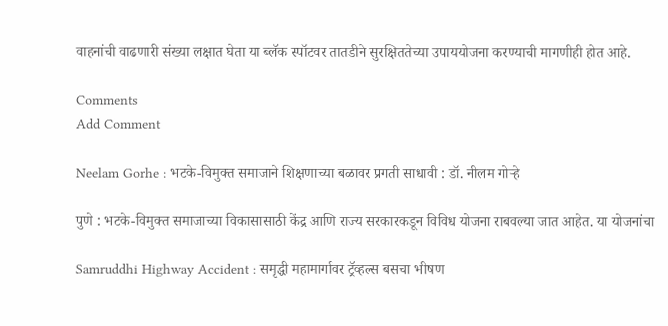वाहनांची वाढणारी संख्या लक्षात घेता या ब्लॅक स्पॉटवर तातडीने सुरक्षिततेच्या उपाययोजना करण्याची मागणीही होत आहे.

Comments
Add Comment

Neelam Gorhe : भटके-विमुक्त समाजाने शिक्षणाच्या बळावर प्रगती साधावी : डॉ. नीलम गोऱ्हे

पुणे : भटके-विमुक्त समाजाच्या विकासासाठी केंद्र आणि राज्य सरकारकडून विविध योजना राबवल्या जात आहेत. या योजनांचा

Samruddhi Highway Accident : समृद्धी महामार्गावर ट्रॅव्हल्स बसचा भीषण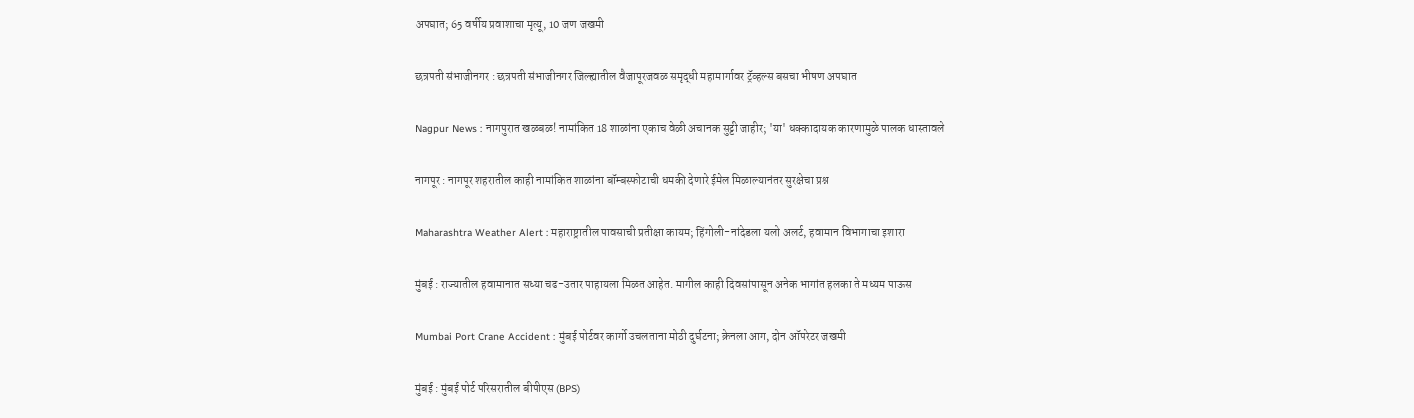अपघात; 65 वर्षीय प्रवाशाचा मृत्यू, 10 जण जखमी

छत्रपती संभाजीनगर : छत्रपती संभाजीनगर जिल्ह्यातील वैजापूरजवळ समृद्धी महामार्गावर ट्रॅव्हल्स बसचा भीषण अपघात

Nagpur News : नागपुरात खळबळ! नामांकित 18 शाळांना एकाच वेळी अचानक सुट्टी जाहीर; 'या' धक्कादायक कारणामुळे पालक धास्तावले

नागपूर : नागपूर शहरातील काही नामांकित शाळांना बॉम्बस्फोटाची धमकी देणारे ईमेल मिळाल्यानंतर सुरक्षेचा प्रश्न

Maharashtra Weather Alert : महाराष्ट्रातील पावसाची प्रतीक्षा कायम; हिंगोली-नांदेडला यलो अलर्ट, हवामान विभागाचा इशारा

मुंबई : राज्यातील हवामानात सध्या चढ-उतार पाहायला मिळत आहेत. मागील काही दिवसांपासून अनेक भागांत हलका ते मध्यम पाऊस

Mumbai Port Crane Accident : मुंबई पोर्टवर कार्गो उचलताना मोठी दुर्घटना; क्रेनला आग, दोन ऑपरेटर जखमी

मुंबई : मुंबई पोर्ट परिसरातील बीपीएस (BPS)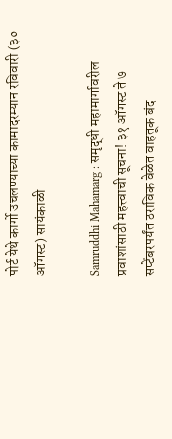पोर्ट येथे कार्गो उचलण्याच्या कामादरम्यान रविवारी (३० ऑगस्ट) सायंकाळी

Samruddhi Mahamarg : समृद्धी महामार्गावरील प्रवाशांसाठी महत्त्वाची सूचना! ३१ ऑगस्ट ते ७ सप्टेंबरपर्यंत ठराविक वेळेत वाहतूक बंद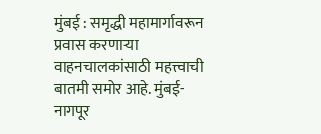मुंबई : समृद्धी महामार्गावरून प्रवास करणाऱ्या वाहनचालकांसाठी महत्त्वाची बातमी समोर आहे. मुंबई-नागपूर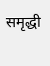समृद्धी